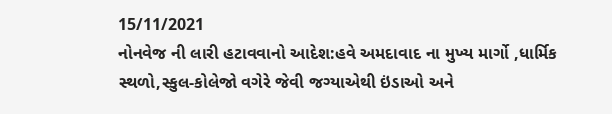15/11/2021
નોનવેજ ની લારી હટાવવાનો આદેશ:હવે અમદાવાદ ના મુખ્ય માર્ગો ,ધાર્મિક સ્થળો,સ્કુલ-કોલેજો વગેરે જેવી જગ્યાએથી ઇંડાઓ અને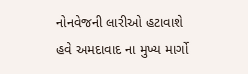નોનવેજની લારીઓ હટાવાશે
હવે અમદાવાદ ના મુખ્ય માર્ગો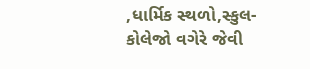,ધાર્મિક સ્થળો,સ્કુલ-કોલેજો વગેરે જેવી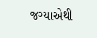જગ્યાએથી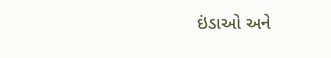ઇંડાઓ અને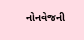નોનવેજની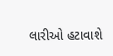લારીઓ હટાવાશે